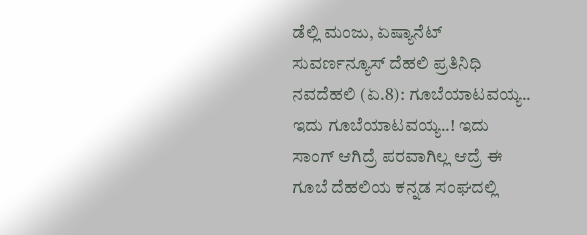ಡೆಲ್ಲಿ ಮಂಜು, ಏಷ್ಯಾನೆಟ್ ಸುವರ್ಣನ್ಯೂಸ್ ದೆಹಲಿ ಪ್ರತಿನಿಧಿ
ನವದೆಹಲಿ (ಏ.8): ಗೂಬೆಯಾಟವಯ್ಯ.. ಇದು ಗೂಬೆಯಾಟವಯ್ಯ..! ಇದು ಸಾಂಗ್ ಆಗಿದ್ರೆ ಪರವಾಗಿಲ್ಲ ಆದ್ರೆ ಈ ಗೂಬೆ ದೆಹಲಿಯ ಕನ್ನಡ ಸಂಘದಲ್ಲಿ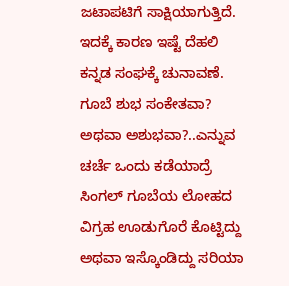ಜಟಾಪಟಿಗೆ ಸಾಕ್ಷಿಯಾಗುತ್ತಿದೆ. ಇದಕ್ಕೆ ಕಾರಣ ಇಷ್ಟೆ ದೆಹಲಿ ಕನ್ನಡ ಸಂಘಕ್ಕೆ ಚುನಾವಣೆ. ಗೂಬೆ ಶುಭ ಸಂಕೇತವಾ? ಅಥವಾ ಅಶುಭವಾ?..ಎನ್ನುವ ಚರ್ಚೆ ಒಂದು ಕಡೆಯಾದ್ರೆ ಸಿಂಗಲ್ ಗೂಬೆಯ ಲೋಹದ ವಿಗ್ರಹ ಊಡುಗೊರೆ ಕೊಟ್ಟಿದ್ದು ಅಥವಾ ಇಸ್ಕೊಂಡಿದ್ದು ಸರಿಯಾ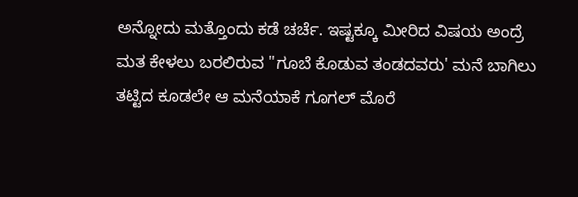ಅನ್ನೋದು ಮತ್ತೊಂದು ಕಡೆ ಚರ್ಚೆ. ಇಷ್ಟಕ್ಕೂ ಮೀರಿದ ವಿಷಯ ಅಂದ್ರೆ ಮತ ಕೇಳಲು ಬರಲಿರುವ "ಗೂಬೆ ಕೊಡುವ ತಂಡದವರು' ಮನೆ ಬಾಗಿಲು ತಟ್ಟಿದ ಕೂಡಲೇ ಆ ಮನೆಯಾಕೆ ಗೂಗಲ್ ಮೊರೆ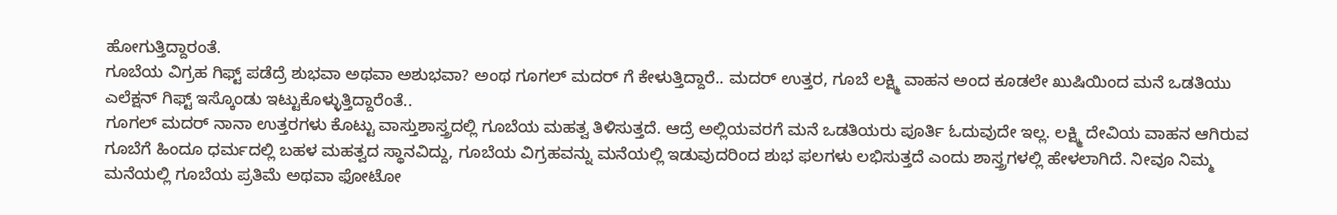ಹೋಗುತ್ತಿದ್ದಾರಂತೆ.
ಗೂಬೆಯ ವಿಗ್ರಹ ಗಿಫ್ಟ್ ಪಡೆದ್ರೆ ಶುಭವಾ ಅಥವಾ ಅಶುಭವಾ? ಅಂಥ ಗೂಗಲ್ ಮದರ್ ಗೆ ಕೇಳುತ್ತಿದ್ದಾರೆ.. ಮದರ್ ಉತ್ತರ, ಗೂಬೆ ಲಕ್ಷ್ಮಿ ವಾಹನ ಅಂದ ಕೂಡಲೇ ಖುಷಿಯಿಂದ ಮನೆ ಒಡತಿಯು ಎಲೆಕ್ಷನ್ ಗಿಫ್ಟ್ ಇಸ್ಕೊಂಡು ಇಟ್ಟುಕೊಳ್ಳುತ್ತಿದ್ದಾರೆಂತೆ..
ಗೂಗಲ್ ಮದರ್ ನಾನಾ ಉತ್ತರಗಳು ಕೊಟ್ಟು ವಾಸ್ತುಶಾಸ್ತ್ರದಲ್ಲಿ ಗೂಬೆಯ ಮಹತ್ವ ತಿಳಿಸುತ್ತದೆ. ಆದ್ರೆ ಅಲ್ಲಿಯವರಗೆ ಮನೆ ಒಡತಿಯರು ಪೂರ್ತಿ ಓದುವುದೇ ಇಲ್ಲ. ಲಕ್ಷ್ಮಿ ದೇವಿಯ ವಾಹನ ಆಗಿರುವ ಗೂಬೆಗೆ ಹಿಂದೂ ಧರ್ಮದಲ್ಲಿ ಬಹಳ ಮಹತ್ವದ ಸ್ಥಾನವಿದ್ದು, ಗೂಬೆಯ ವಿಗ್ರಹವನ್ನು ಮನೆಯಲ್ಲಿ ಇಡುವುದರಿಂದ ಶುಭ ಫಲಗಳು ಲಭಿಸುತ್ತದೆ ಎಂದು ಶಾಸ್ತ್ರಗಳಲ್ಲಿ ಹೇಳಲಾಗಿದೆ. ನೀವೂ ನಿಮ್ಮ ಮನೆಯಲ್ಲಿ ಗೂಬೆಯ ಪ್ರತಿಮೆ ಅಥವಾ ಫೋಟೋ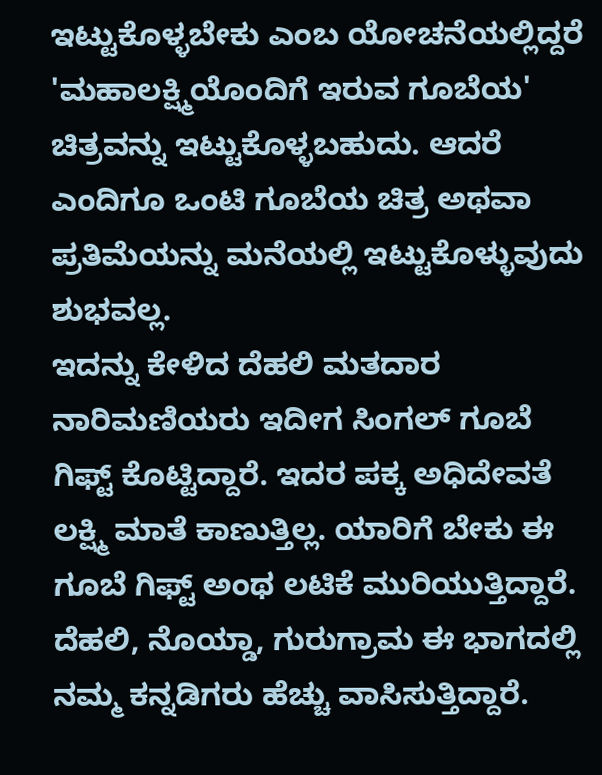ಇಟ್ಟುಕೊಳ್ಳಬೇಕು ಎಂಬ ಯೋಚನೆಯಲ್ಲಿದ್ದರೆ 'ಮಹಾಲಕ್ಷ್ಮಿಯೊಂದಿಗೆ ಇರುವ ಗೂಬೆಯ' ಚಿತ್ರವನ್ನು ಇಟ್ಟುಕೊಳ್ಳಬಹುದು. ಆದರೆ ಎಂದಿಗೂ ಒಂಟಿ ಗೂಬೆಯ ಚಿತ್ರ ಅಥವಾ ಪ್ರತಿಮೆಯನ್ನು ಮನೆಯಲ್ಲಿ ಇಟ್ಟುಕೊಳ್ಳುವುದು ಶುಭವಲ್ಲ.
ಇದನ್ನು ಕೇಳಿದ ದೆಹಲಿ ಮತದಾರ ನಾರಿಮಣಿಯರು ಇದೀಗ ಸಿಂಗಲ್ ಗೂಬೆ ಗಿಫ್ಟ್ ಕೊಟ್ಟಿದ್ದಾರೆ. ಇದರ ಪಕ್ಕ ಅಧಿದೇವತೆ ಲಕ್ಷ್ಮಿ ಮಾತೆ ಕಾಣುತ್ತಿಲ್ಲ. ಯಾರಿಗೆ ಬೇಕು ಈ ಗೂಬೆ ಗಿಫ್ಟ್ ಅಂಥ ಲಟಿಕೆ ಮುರಿಯುತ್ತಿದ್ದಾರೆ.
ದೆಹಲಿ, ನೊಯ್ಡಾ, ಗುರುಗ್ರಾಮ ಈ ಭಾಗದಲ್ಲಿ ನಮ್ಮ ಕನ್ನಡಿಗರು ಹೆಚ್ಚು ವಾಸಿಸುತ್ತಿದ್ದಾರೆ.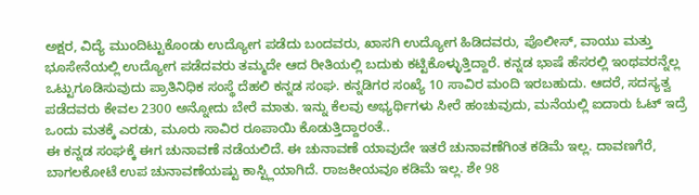ಅಕ್ಷರ, ವಿದ್ಯೆ ಮುಂದಿಟ್ಟುಕೊಂಡು ಉದ್ಯೋಗ ಪಡೆದು ಬಂದವರು, ಖಾಸಗಿ ಉದ್ಯೋಗ ಹಿಡಿದವರು, ಪೊಲೀಸ್, ವಾಯು ಮತ್ತು ಭೂಸೇನೆಯಲ್ಲಿ ಉದ್ಯೋಗ ಪಡೆದವರು ತಮ್ಮದೇ ಆದ ರೀತಿಯಲ್ಲಿ ಬದುಕು ಕಟ್ಟಿಕೊಳ್ಳುತ್ತಿದ್ದಾರೆ. ಕನ್ನಡ ಭಾಷೆ ಹೆಸರಲ್ಲಿ ಇಂಥವರನ್ನೆಲ್ಲ ಒಟ್ಟುಗೂಡಿಸುವುದು ಪ್ರಾತಿನಿಧಿಕ ಸಂಸ್ಥೆ ದೆಹಲಿ ಕನ್ನಡ ಸಂಘ. ಕನ್ನಡಿಗರ ಸಂಖ್ಯೆ 10 ಸಾವಿರ ಮಂದಿ ಇರಬಹುದು. ಆದರೆ, ಸದಸ್ಯತ್ವ ಪಡೆದವರು ಕೇವಲ 2300 ಅನ್ನೋದು ಬೇರೆ ಮಾತು. ಇನ್ನು ಕೆಲವು ಅಭ್ಯರ್ಥಿಗಳು ಸೀರೆ ಹಂಚುವುದು, ಮನೆಯಲ್ಲಿ ಐದಾರು ಓಟ್ ಇದ್ರೆ ಒಂದು ಮತಕ್ಕೆ ಎರಡು, ಮೂರು ಸಾವಿರ ರೂಪಾಯಿ ಕೊಡುತ್ತಿದ್ದಾರಂತೆ..
ಈ ಕನ್ನಡ ಸಂಘಕ್ಕೆ ಈಗ ಚುನಾವಣೆ ನಡೆಯಲಿದೆ. ಈ ಚುನಾವಣೆ ಯಾವುದೇ ಇತರೆ ಚುನಾವಣೆಗಿಂತ ಕಡಿಮೆ ಇಲ್ಲ. ದಾವಣಗೆರೆ, ಬಾಗಲಕೋಟೆ ಉಪ ಚುನಾವಣೆಯಷ್ಟು ಕಾಸ್ಟ್ಲಿಯಾಗಿದೆ. ರಾಜಕೀಯವೂ ಕಡಿಮೆ ಇಲ್ಲ. ಶೇ 98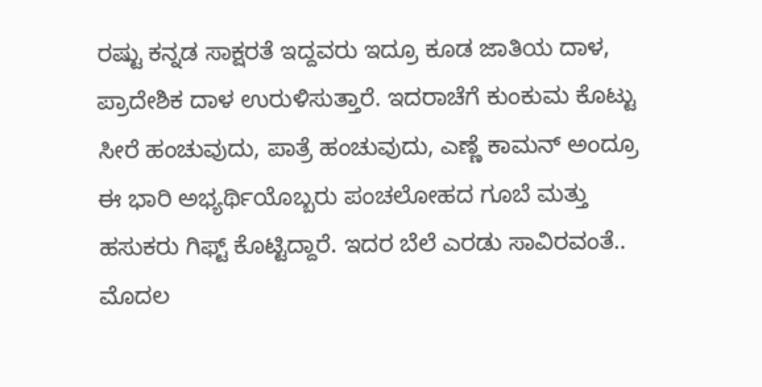ರಷ್ಟು ಕನ್ನಡ ಸಾಕ್ಷರತೆ ಇದ್ದವರು ಇದ್ರೂ ಕೂಡ ಜಾತಿಯ ದಾಳ, ಪ್ರಾದೇಶಿಕ ದಾಳ ಉರುಳಿಸುತ್ತಾರೆ. ಇದರಾಚೆಗೆ ಕುಂಕುಮ ಕೊಟ್ಟು ಸೀರೆ ಹಂಚುವುದು, ಪಾತ್ರೆ ಹಂಚುವುದು, ಎಣ್ಣೆ ಕಾಮನ್ ಅಂದ್ರೂ ಈ ಭಾರಿ ಅಭ್ಯರ್ಥಿಯೊಬ್ಬರು ಪಂಚಲೋಹದ ಗೂಬೆ ಮತ್ತು ಹಸುಕರು ಗಿಫ್ಟ್ ಕೊಟ್ಟಿದ್ದಾರೆ. ಇದರ ಬೆಲೆ ಎರಡು ಸಾವಿರವಂತೆ.. ಮೊದಲ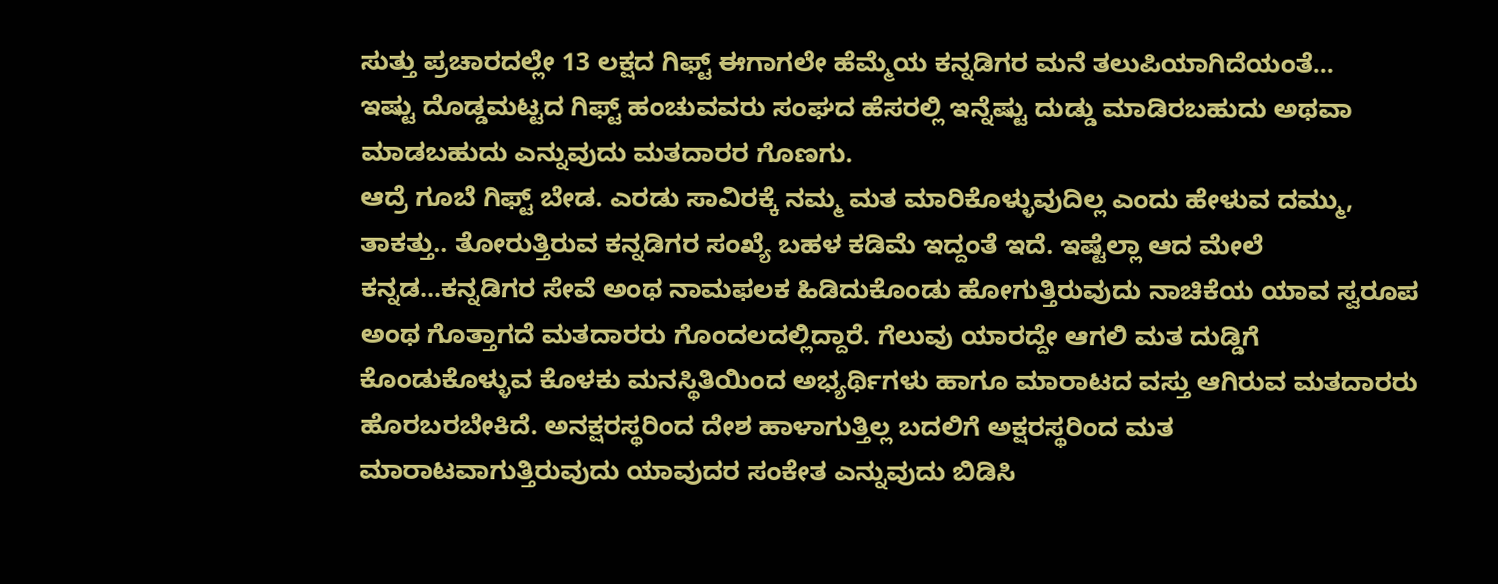ಸುತ್ತು ಪ್ರಚಾರದಲ್ಲೇ 13 ಲಕ್ಷದ ಗಿಫ್ಟ್ ಈಗಾಗಲೇ ಹೆಮ್ಮೆಯ ಕನ್ನಡಿಗರ ಮನೆ ತಲುಪಿಯಾಗಿದೆಯಂತೆ...
ಇಷ್ಟು ದೊಡ್ಡಮಟ್ಟದ ಗಿಫ್ಟ್ ಹಂಚುವವರು ಸಂಘದ ಹೆಸರಲ್ಲಿ ಇನ್ನೆಷ್ಟು ದುಡ್ಡು ಮಾಡಿರಬಹುದು ಅಥವಾ ಮಾಡಬಹುದು ಎನ್ನುವುದು ಮತದಾರರ ಗೊಣಗು.
ಆದ್ರೆ ಗೂಬೆ ಗಿಫ್ಟ್ ಬೇಡ. ಎರಡು ಸಾವಿರಕ್ಕೆ ನಮ್ಮ ಮತ ಮಾರಿಕೊಳ್ಳುವುದಿಲ್ಲ ಎಂದು ಹೇಳುವ ದಮ್ಮು, ತಾಕತ್ತು.. ತೋರುತ್ತಿರುವ ಕನ್ನಡಿಗರ ಸಂಖ್ಯೆ ಬಹಳ ಕಡಿಮೆ ಇದ್ದಂತೆ ಇದೆ. ಇಷ್ಟೆಲ್ಲಾ ಆದ ಮೇಲೆ ಕನ್ನಡ...ಕನ್ನಡಿಗರ ಸೇವೆ ಅಂಥ ನಾಮಫಲಕ ಹಿಡಿದುಕೊಂಡು ಹೋಗುತ್ತಿರುವುದು ನಾಚಿಕೆಯ ಯಾವ ಸ್ವರೂಪ ಅಂಥ ಗೊತ್ತಾಗದೆ ಮತದಾರರು ಗೊಂದಲದಲ್ಲಿದ್ದಾರೆ. ಗೆಲುವು ಯಾರದ್ದೇ ಆಗಲಿ ಮತ ದುಡ್ಡಿಗೆ ಕೊಂಡುಕೊಳ್ಳುವ ಕೊಳಕು ಮನಸ್ಥಿತಿಯಿಂದ ಅಭ್ಯರ್ಥಿಗಳು ಹಾಗೂ ಮಾರಾಟದ ವಸ್ತು ಆಗಿರುವ ಮತದಾರರು ಹೊರಬರಬೇಕಿದೆ. ಅನಕ್ಷರಸ್ಥರಿಂದ ದೇಶ ಹಾಳಾಗುತ್ತಿಲ್ಲ ಬದಲಿಗೆ ಅಕ್ಷರಸ್ಥರಿಂದ ಮತ ಮಾರಾಟವಾಗುತ್ತಿರುವುದು ಯಾವುದರ ಸಂಕೇತ ಎನ್ನುವುದು ಬಿಡಿಸಿ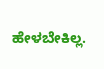ಹೇಳಬೇಕಿಲ್ಲ.